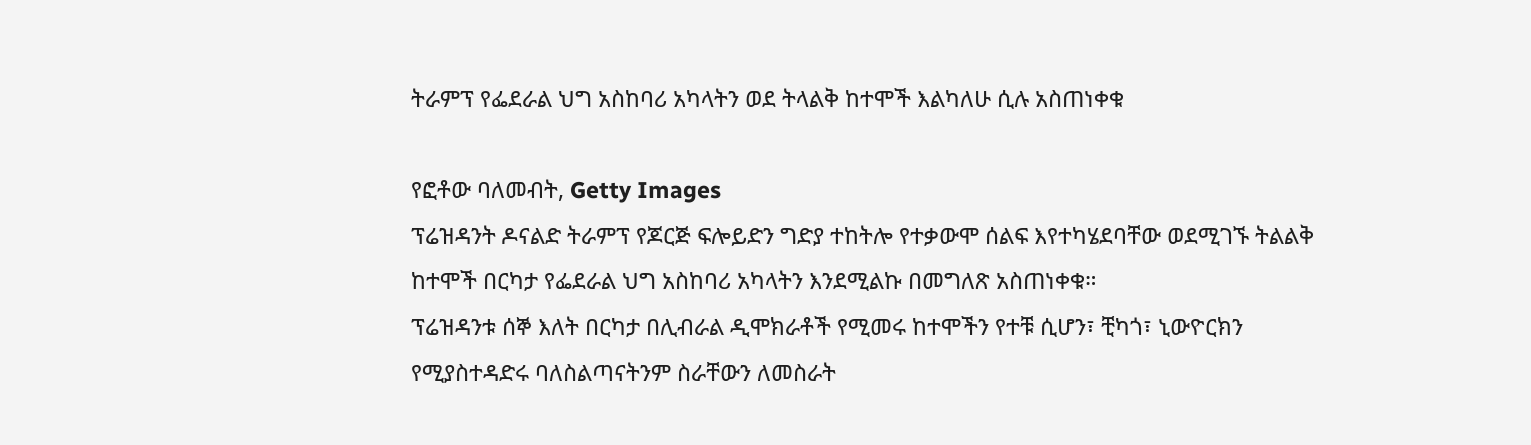ትራምፕ የፌደራል ህግ አስከባሪ አካላትን ወደ ትላልቅ ከተሞች እልካለሁ ሲሉ አስጠነቀቁ

የፎቶው ባለመብት, Getty Images
ፕሬዝዳንት ዶናልድ ትራምፕ የጆርጅ ፍሎይድን ግድያ ተከትሎ የተቃውሞ ሰልፍ እየተካሄደባቸው ወደሚገኙ ትልልቅ ከተሞች በርካታ የፌደራል ህግ አስከባሪ አካላትን እንደሚልኩ በመግለጽ አስጠነቀቁ።
ፕሬዝዳንቱ ሰኞ እለት በርካታ በሊብራል ዲሞክራቶች የሚመሩ ከተሞችን የተቹ ሲሆን፣ ቺካጎ፣ ኒውዮርክን የሚያስተዳድሩ ባለስልጣናትንም ስራቸውን ለመስራት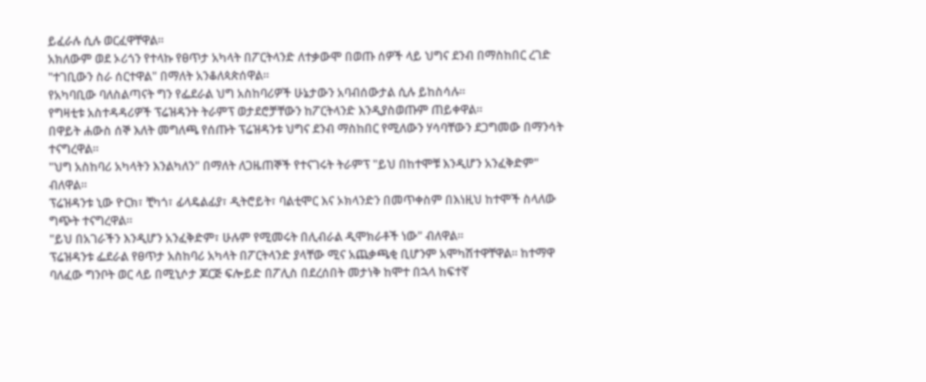ይፈራሉ ሲሉ ወርፈዋቸዋል።
አክለውም ወደ ኦሪጎን የተላኩ የፀጥታ አካላት በፖርትላንድ ለተቃውሞ በወጡ ሰዎች ላይ ህግና ደንብ በማስከበር ረገድ "ተገቢውን ስራ ሰርተዋል" በማለት አንቆለጳጵሰዋል።
የአካባቢው ባለስልጣናት ግን የፌደራል ህግ አስከባሪዎች ሁኔታውን አባብሰውታል ሲሉ ይከስሳሉ።
የግዛቲቱ አስተዳዳሪዎች ፕሬዝዳንት ትራምፕ ወታደሮቻቸውን ከፖርትላንድ እንዲያስወጡም ጠይቀዋል።
በዋይት ሐውስ ሰኞ እለት መግለጫ የሰጡት ፕሬዝዳንቱ ህግና ደንብ ማስከበር የሚለውን ሃሳባቸውን ደጋግመው በማንሳት ተናግረዋል።
"ህግ አስከባሪ አካላትን እንልካለን" በማለት ለጋዜጠኞች የተናገሩት ትራምፕ "ይህ በከተሞቹ እንዲሆን አንፈቅድም" ብለዋል።
ፕሬዝዳንቱ ኒው ዮርክ፣ ቺካጎ፣ ፊላዴልፊያ፣ ዲትሮይት፣ ባልቲሞር እና ኦክላንድን በመጥቀስም በእነዚህ ከተሞች ስላለው ግጭት ተናግረዋል።
"ይህ በአገራችን እንዲሆን አንፈቅድም፣ ሁሉም የሚመሩት በሊብራል ዲሞክራቶች ነው" ብለዋል።
ፕሬዝዳንቱ ፌደራል የፀጥታ አስከባሪ አካላት በፖርትላንድ ያላቸው ሚና አጨቃጫቂ ቢሆንም አሞካሽተዋቸዋል። ከተማዋ ባለፈው ግንቦት ወር ላይ በሚኒሶታ ጆርጅ ፍሎይድ በፖሊስ በደረሰበት መታነቅ ከሞተ በኋላ ከፍተኛ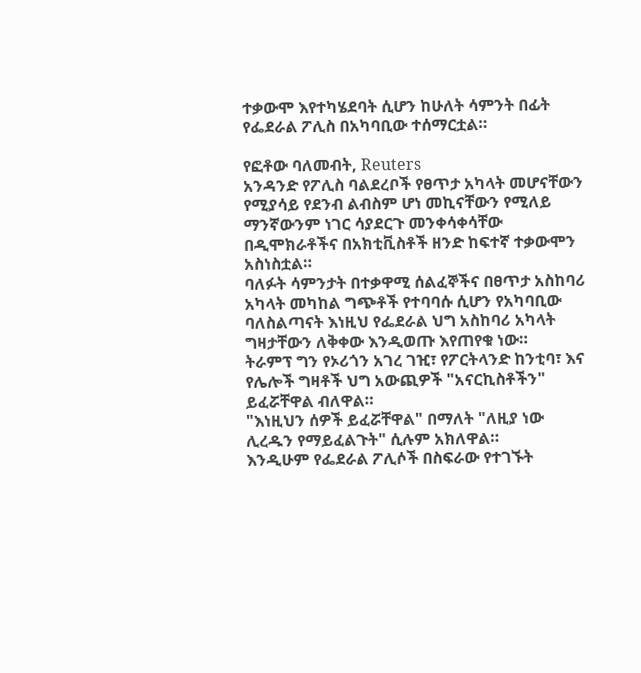ተቃውሞ እየተካሄደባት ሲሆን ከሁለት ሳምንት በፊት የፌደራል ፖሊስ በአካባቢው ተሰማርቷል።

የፎቶው ባለመብት, Reuters
አንዳንድ የፖሊስ ባልደረቦች የፀጥታ አካላት መሆናቸውን የሚያሳይ የደንብ ልብስም ሆነ መኪናቸውን የሚለይ ማንኛውንም ነገር ሳያደርጉ መንቀሳቀሳቸው በዲሞክራቶችና በአክቲቪስቶች ዘንድ ከፍተኛ ተቃውሞን አስነስቷል።
ባለፉት ሳምንታት በተቃዋሚ ሰልፈኞችና በፀጥታ አስከባሪ አካላት መካከል ግጭቶች የተባባሱ ሲሆን የአካባቢው ባለስልጣናት እነዚህ የፌደራል ህግ አስከባሪ አካላት ግዛታቸውን ለቅቀው እንዲወጡ እየጠየቁ ነው።
ትራምፕ ግን የኦሪጎን አገረ ገዢ፣ የፖርትላንድ ከንቲባ፣ እና የሌሎች ግዛቶች ህግ አውጪዎች "አናርኪስቶችን" ይፈሯቸዋል ብለዋል።
"እነዚህን ሰዎች ይፈሯቸዋል" በማለት "ለዚያ ነው ሊረዱን የማይፈልጉት" ሲሉም አክለዋል።
እንዲሁም የፌደራል ፖሊሶች በስፍራው የተገኙት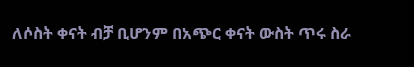ለሶስት ቀናት ብቻ ቢሆንም በአጭር ቀናት ውስት ጥሩ ስራ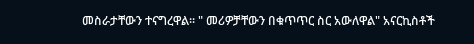መስራታቸውን ተናግረዋል። " መሪዎቻቸውን በቁጥጥር ስር አውለዋል" አናርኪስቶች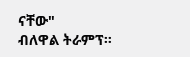ናቸው"
ብለዋል ትራምፕ።